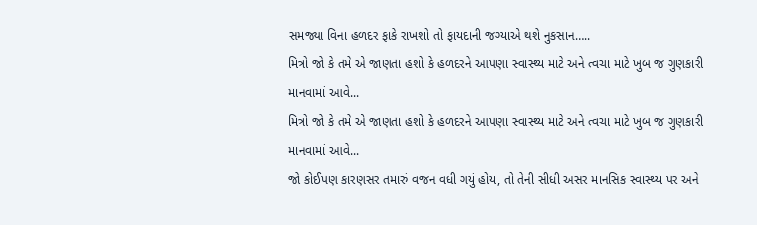સમજ્યા વિના હળદર ફાકે રાખશો તો ફાયદાની જગ્યાએ થશે નુકસાન…..
મિત્રો જો કે તમે એ જાણતા હશો કે હળદરને આપણા સ્વાસ્થ્ય માટે અને ત્વચા માટે ખુબ જ ગુણકારી માનવામાં આવે...
મિત્રો જો કે તમે એ જાણતા હશો કે હળદરને આપણા સ્વાસ્થ્ય માટે અને ત્વચા માટે ખુબ જ ગુણકારી માનવામાં આવે...
જો કોઈપણ કારણસર તમારું વજન વધી ગયું હોય, તો તેની સીધી અસર માનસિક સ્વાસ્થ્ય પર અને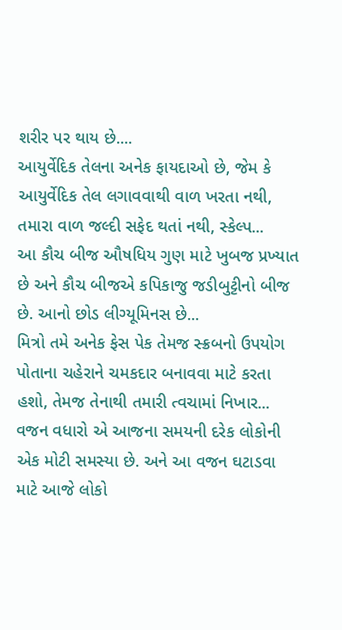શરીર પર થાય છે....
આયુર્વેદિક તેલના અનેક ફાયદાઓ છે, જેમ કે આયુર્વેદિક તેલ લગાવવાથી વાળ ખરતા નથી, તમારા વાળ જલ્દી સફેદ થતાં નથી, સ્કેલ્પ...
આ કૌચ બીજ ઔષધિય ગુણ માટે ખુબજ પ્રખ્યાત છે અને કૌચ બીજએ કપિકાજુ જડીબુટ્ટીનો બીજ છે. આનો છોડ લીગ્યૂમિનસ છે...
મિત્રો તમે અનેક ફેસ પેક તેમજ સ્ક્રબનો ઉપયોગ પોતાના ચહેરાને ચમકદાર બનાવવા માટે કરતા હશો, તેમજ તેનાથી તમારી ત્વચામાં નિખાર...
વજન વધારો એ આજના સમયની દરેક લોકોની એક મોટી સમસ્યા છે. અને આ વજન ઘટાડવા માટે આજે લોકો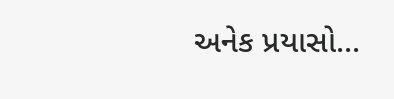અનેક પ્રયાસો...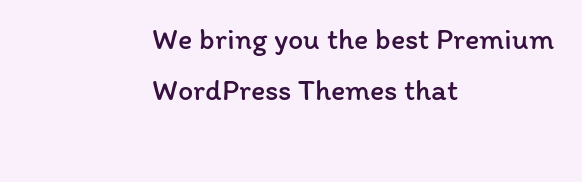We bring you the best Premium WordPress Themes that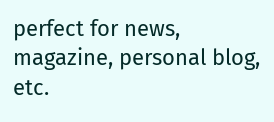perfect for news, magazine, personal blog, etc.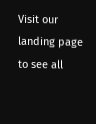Visit our landing page to see all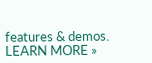features & demos.
LEARN MORE »